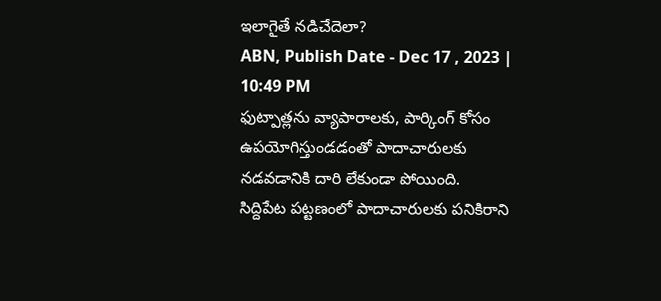ఇలాగైతే నడిచేదెలా?
ABN, Publish Date - Dec 17 , 2023 | 10:49 PM
ఫుట్పాత్లను వ్యాపారాలకు, పార్కింగ్ కోసం ఉపయోగిస్తుండడంతో పాదాచారులకు నడవడానికి దారి లేకుండా పోయింది.
సిద్దిపేట పట్టణంలో పాదాచారులకు పనికిరాని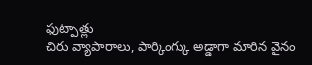ఫుట్పాత్లు
చిరు వ్యాపారాలు, పార్కింగ్కు అడ్డాగా మారిన వైనం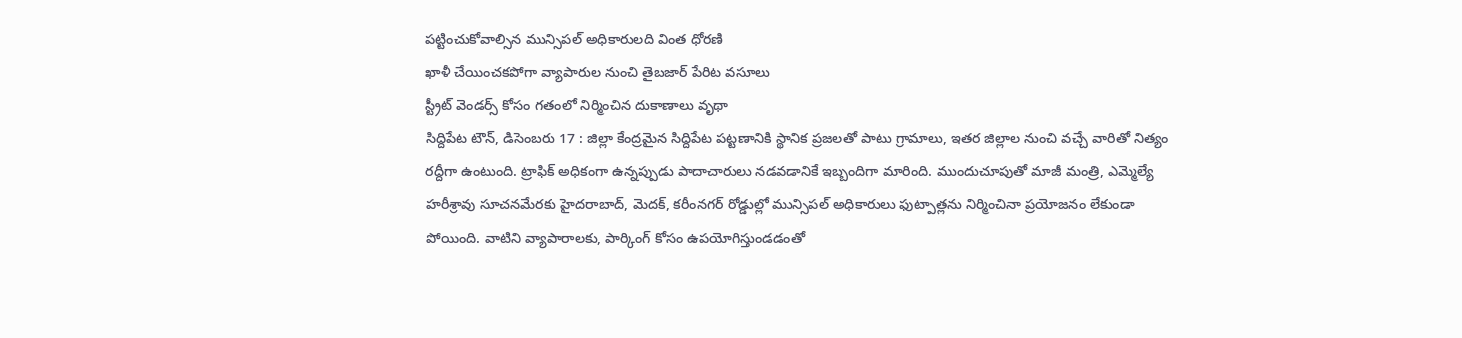పట్టించుకోవాల్సిన మున్సిపల్ అధికారులది వింత ధోరణి
ఖాళీ చేయించకపోగా వ్యాపారుల నుంచి తైబజార్ పేరిట వసూలు
స్ట్రీట్ వెండర్స్ కోసం గతంలో నిర్మించిన దుకాణాలు వృథా
సిద్దిపేట టౌన్, డిసెంబరు 17 : జిల్లా కేంద్రమైన సిద్దిపేట పట్టణానికి స్థానిక ప్రజలతో పాటు గ్రామాలు, ఇతర జిల్లాల నుంచి వచ్చే వారితో నిత్యం రద్దీగా ఉంటుంది. ట్రాఫిక్ అధికంగా ఉన్నప్పుడు పాదాచారులు నడవడానికే ఇబ్బందిగా మారింది. ముందుచూపుతో మాజీ మంత్రి, ఎమ్మెల్యే హరీశ్రావు సూచనమేరకు హైదరాబాద్, మెదక్, కరీంనగర్ రోడ్డుల్లో మున్సిపల్ అధికారులు ఫుట్పాత్లను నిర్మించినా ప్రయోజనం లేకుండా పోయింది. వాటిని వ్యాపారాలకు, పార్కింగ్ కోసం ఉపయోగిస్తుండడంతో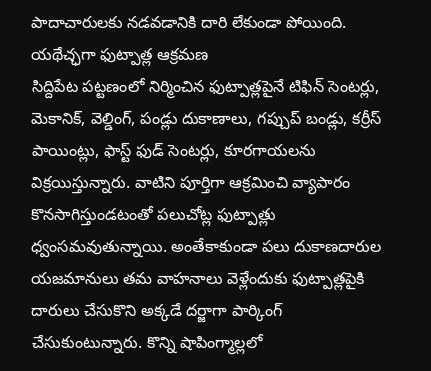పాదాచారులకు నడవడానికి దారి లేకుండా పోయింది.
యథేచ్ఛగా ఫుట్పాత్ల ఆక్రమణ
సిద్దిపేట పట్టణంలో నిర్మించిన ఫుట్పాత్లపైనే టిఫిన్ సెంటర్లు, మెకానిక్, వెల్డింగ్, పండ్లు దుకాణాలు, గప్చుప్ బండ్లు, కర్రీస్ పాయింట్లు, ఫాస్ట్ ఫుడ్ సెంటర్లు, కూరగాయలను విక్రయిస్తున్నారు. వాటిని పూర్తిగా ఆక్రమించి వ్యాపారం కొనసాగిస్తుండటంతో పలుచోట్ల ఫుట్పాత్లు ధ్వంసమవుతున్నాయి. అంతేకాకుండా పలు దుకాణదారుల యజమానులు తమ వాహనాలు వెళ్లేందుకు ఫుట్పాత్లపైకి దారులు చేసుకొని అక్కడే దర్జాగా పార్కింగ్ చేసుకుంటున్నారు. కొన్ని షాపింగ్మాల్లలో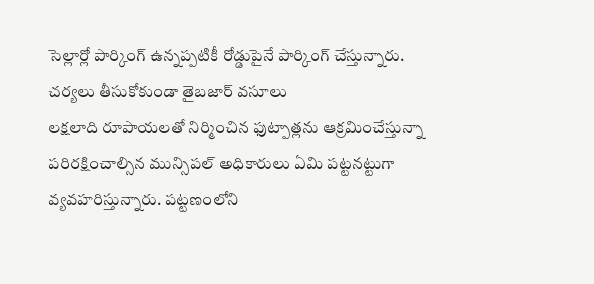సెల్లార్లో పార్కింగ్ ఉన్నప్పటికీ రోడ్డుపైనే పార్కింగ్ చేస్తున్నారు.
చర్యలు తీసుకోకుండా తైబజార్ వసూలు
లక్షలాది రూపాయలతో నిర్మించిన ఫుట్పాత్లను ఆక్రమించేస్తున్నా పరిరక్షించాల్సిన మున్సిపల్ అధికారులు ఏమి పట్టనట్టుగా వ్యవహరిస్తున్నారు. పట్టణంలోని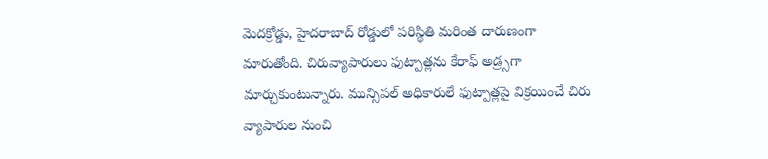మెదక్రోడ్డు, హైదరాబాద్ రోడ్డులో పరిస్థితి మరింత దారుణంగా మారుతోంది. చిరువ్యాపారులు ఫుట్పాత్లను కేరాఫ్ అడ్ర్సగా మార్చుకుంటున్నారు. మున్సిపల్ అధికారులే ఫుట్పాత్లపై విక్రయించే చిరు వ్యాపారుల నుంచి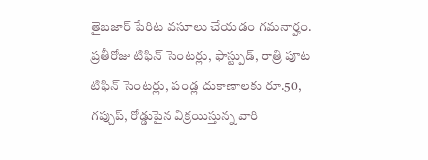తైబజార్ పేరిట వసూలు చేయడం గమనార్హం. ప్రతీరోజు టిఫిన్ సెంటర్లు, ఫాస్ట్పుడ్, రాత్రి పూట టిఫిన్ సెంటర్లు, పండ్ల దుకాణాలకు రూ.50, గప్చుప్, రోడ్డుపైన విక్రయిస్తున్న వారి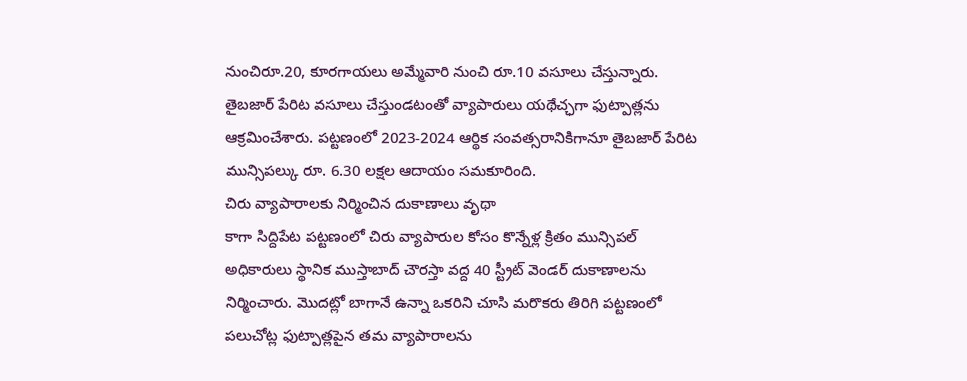నుంచిరూ.20, కూరగాయలు అమ్మేవారి నుంచి రూ.10 వసూలు చేస్తున్నారు. తైబజార్ పేరిట వసూలు చేస్తుండటంతో వ్యాపారులు యథేచ్ఛగా ఫుట్పాత్లను ఆక్రమించేశారు. పట్టణంలో 2023-2024 ఆర్థిక సంవత్సరానికిగానూ తైబజార్ పేరిట మున్సిపల్కు రూ. 6.30 లక్షల ఆదాయం సమకూరింది.
చిరు వ్యాపారాలకు నిర్మించిన దుకాణాలు వృథా
కాగా సిద్దిపేట పట్టణంలో చిరు వ్యాపారుల కోసం కొన్నేళ్ల క్రితం మున్సిపల్ అధికారులు స్థానిక ముస్తాబాద్ చౌరస్తా వద్ద 40 స్ట్రీట్ వెండర్ దుకాణాలను నిర్మించారు. మొదట్లో బాగానే ఉన్నా ఒకరిని చూసి మరొకరు తిరిగి పట్టణంలో పలుచోట్ల ఫుట్పాత్లపైన తమ వ్యాపారాలను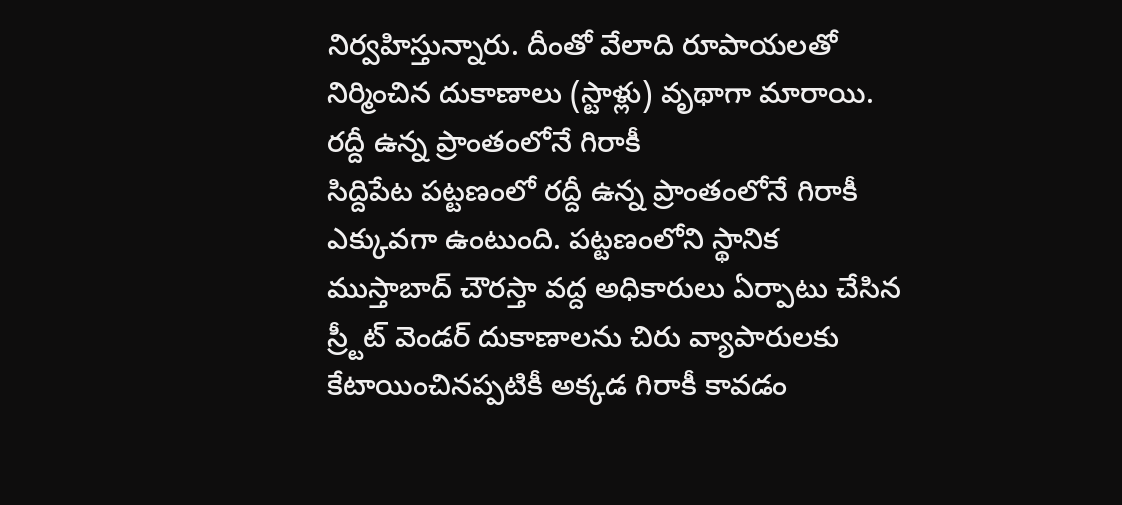నిర్వహిస్తున్నారు. దీంతో వేలాది రూపాయలతో నిర్మించిన దుకాణాలు (స్టాళ్లు) వృథాగా మారాయి.
రద్దీ ఉన్న ప్రాంతంలోనే గిరాకీ
సిద్దిపేట పట్టణంలో రద్దీ ఉన్న ప్రాంతంలోనే గిరాకీ ఎక్కువగా ఉంటుంది. పట్టణంలోని స్థానిక ముస్తాబాద్ చౌరస్తా వద్ద అధికారులు ఏర్పాటు చేసిన స్ర్టీట్ వెండర్ దుకాణాలను చిరు వ్యాపారులకు కేటాయించినప్పటికీ అక్కడ గిరాకీ కావడం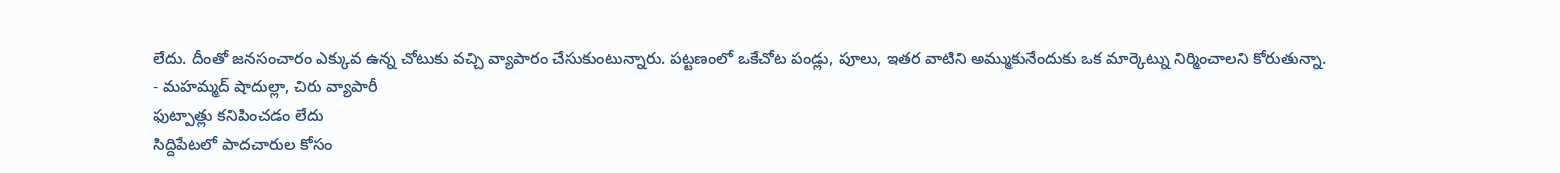లేదు. దీంతో జనసంచారం ఎక్కువ ఉన్న చోటుకు వచ్చి వ్యాపారం చేసుకుంటున్నారు. పట్టణంలో ఒకేచోట పండ్లు, పూలు, ఇతర వాటిని అమ్ముకునేందుకు ఒక మార్కెట్ను నిర్మించాలని కోరుతున్నా.
- మహమ్మద్ షాదుల్లా, చిరు వ్యాపారీ
ఫుట్పాత్లు కనిపించడం లేదు
సిద్దిపేటలో పాదచారుల కోసం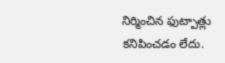నిర్మించిన ఫుట్పాత్లు కనిపించడం లేదు.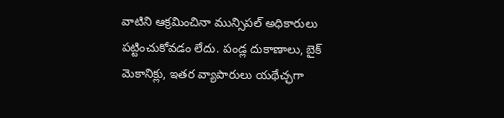వాటిని ఆక్రమించినా మున్సిపల్ అధికారులు పట్టించుకోవడం లేదు. పండ్ల దుకాణాలు, బైక్ మెకానిక్లు, ఇతర వ్యాపారులు యథేచ్ఛగా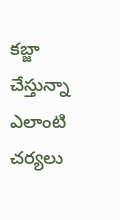కబ్జా చేస్తున్నా ఎలాంటి చర్యలు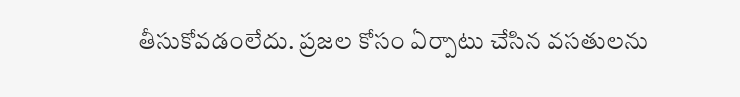తీసుకోవడంలేదు. ప్రజల కోసం ఏర్పాటు చేసిన వసతులను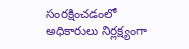సంరక్షించడంలో అధికారులు నిర్లక్ష్యంగా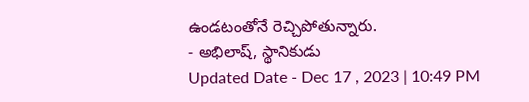ఉండటంతోనే రెచ్చిపోతున్నారు.
- అభిలాష్, స్థానికుడు
Updated Date - Dec 17 , 2023 | 10:49 PM